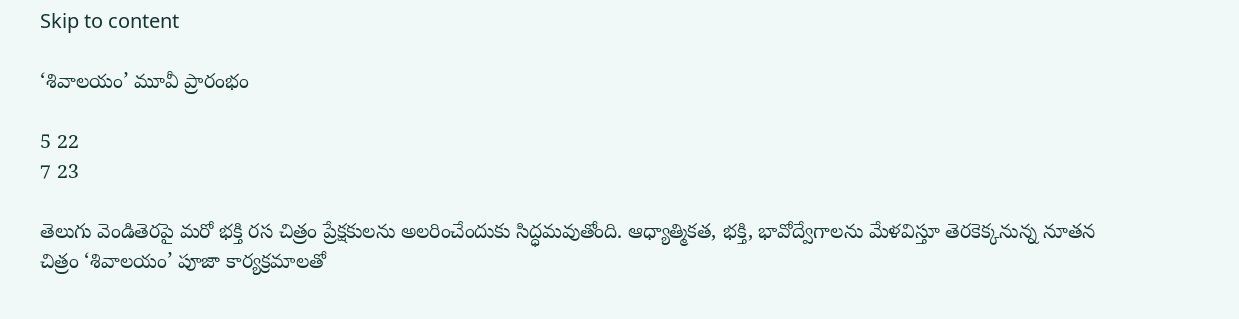Skip to content

‘శివాలయం’ మూవీ ప్రారంభం

5 22
7 23

తెలుగు వెండితెరపై మరో భక్తి రస చిత్రం ప్రేక్షకులను అలరించేందుకు సిద్ధమవుతోంది. ఆధ్యాత్మికత, భక్తి, భావోద్వేగాలను మేళవిస్తూ తెరకెక్కనున్న నూతన చిత్రం ‘శివాలయం’ పూజా కార్యక్రమాలతో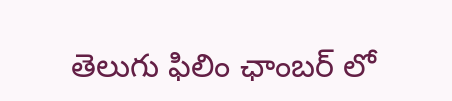తెలుగు ఫిలిం ఛాంబర్ లో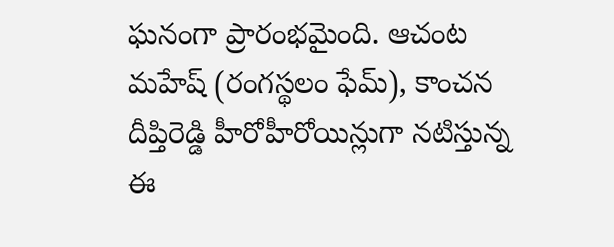ఘనంగా ప్రారంభమైంది. ఆచంట మహేష్ (రంగస్థలం ఫేమ్), కాంచన దీప్తిరెడ్డి హీరోహీరోయిన్లుగా నటిస్తున్న ఈ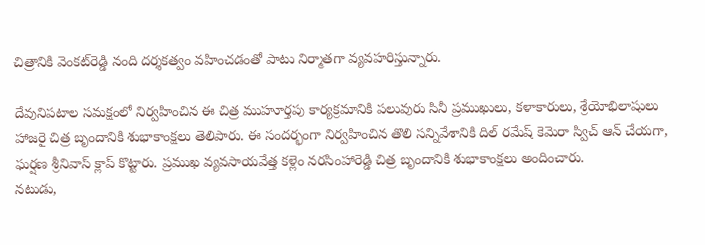చిత్రానికి వెంకట్‌రెడ్డి నంది దర్శకత్వం వహించడంతో పాటు నిర్మాతగా వ్యవహరిస్తున్నారు.

దేవునిపటాల సమక్షంలో నిర్వహించిన ఈ చిత్ర ముహూర్తపు కార్యక్రమానికి పలువురు సినీ ప్రముఖులు, కళాకారులు, శ్రేయోభిలాషులు హాజరై చిత్ర బృందానికి శుభాకాంక్షలు తెలిపారు. ఈ సందర్భంగా నిర్వహించిన తొలి సన్నివేశానికి దిల్ రమేష్ కెమెరా స్విచ్ ఆన్ చేయగా, ఘర్షణ శ్రీనివాస్ క్లాప్ కొట్టారు. ప్రముఖ వ్యవసాయవేత్త కళ్లెం నరసింహారెడ్డి చిత్ర బృందానికి శుభాకాంక్షలు అందించారు.
నటుడు,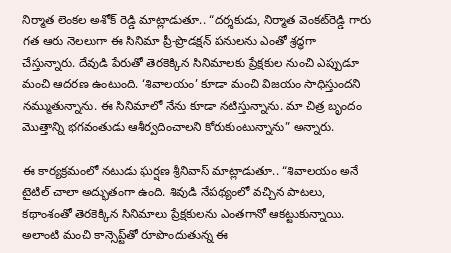నిర్మాత లెంకల అశోక్ రెడ్డి మాట్లాడుతూ.. “దర్శకుడు, నిర్మాత వెంకట్‌రెడ్డి గారు గత ఆరు నెలలుగా ఈ సినిమా ప్రీ-ప్రొడక్షన్ పనులను ఎంతో శ్రద్ధగా చేస్తున్నారు. దేవుడి పేరుతో తెరకెక్కిన సినిమాలకు ప్రేక్షకుల నుంచి ఎప్పుడూ మంచి ఆదరణ ఉంటుంది. ‘శివాలయం’ కూడా మంచి విజయం సాధిస్తుందని నమ్ముతున్నాను. ఈ సినిమాలో నేను కూడా నటిస్తున్నాను. మా చిత్ర బృందం మొత్తాన్ని భగవంతుడు ఆశీర్వదించాలని కోరుకుంటున్నాను” అన్నారు.

ఈ కార్యక్రమంలో నటుడు ఘర్షణ శ్రీనివాస్ మాట్లాడుతూ.. “శివాలయం అనే టైటిల్ చాలా అద్భుతంగా ఉంది. శివుడి నేపథ్యంలో వచ్చిన పాటలు, కథాంశంతో తెరకెక్కిన సినిమాలు ప్రేక్షకులను ఎంతగానో ఆకట్టుకున్నాయి. అలాంటి మంచి కాన్సెప్ట్‌తో రూపొందుతున్న ఈ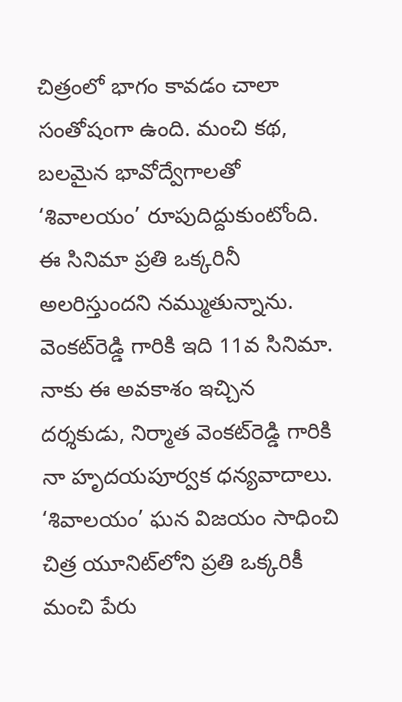చిత్రంలో భాగం కావడం చాలా సంతోషంగా ఉంది. మంచి కథ, బలమైన భావోద్వేగాలతో ‘శివాలయం’ రూపుదిద్దుకుంటోంది. ఈ సినిమా ప్రతి ఒక్కరినీ అలరిస్తుందని నమ్ముతున్నాను.
వెంకట్‌రెడ్డి గారికి ఇది 11వ సినిమా. నాకు ఈ అవకాశం ఇచ్చిన దర్శకుడు, నిర్మాత వెంకట్‌రెడ్డి గారికి నా హృదయపూర్వక ధన్యవాదాలు. ‘శివాలయం’ ఘన విజయం సాధించి చిత్ర యూనిట్‌లోని ప్రతి ఒక్కరికీ మంచి పేరు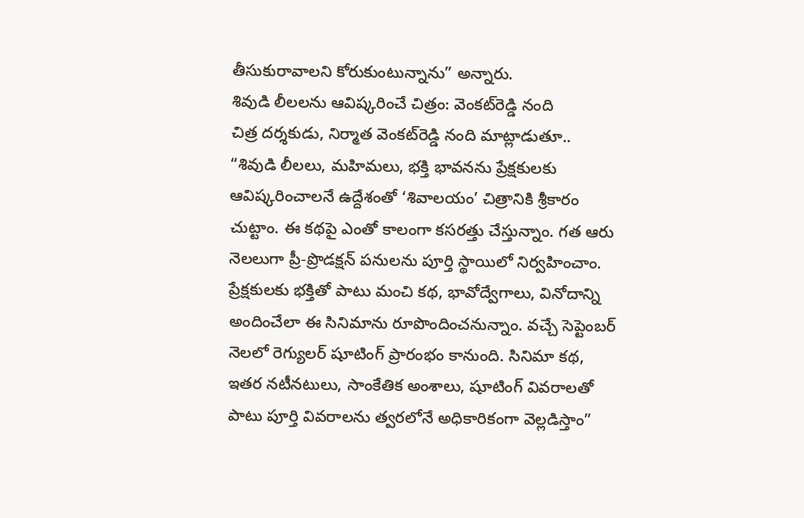తీసుకురావాలని కోరుకుంటున్నాను” అన్నారు.
శివుడి లీలలను ఆవిష్కరించే చిత్రం: వెంకట్‌రెడ్డి నంది
చిత్ర దర్శకుడు, నిర్మాత వెంకట్‌రెడ్డి నంది మాట్లాడుతూ.. “శివుడి లీలలు, మహిమలు, భక్తి భావనను ప్రేక్షకులకు ఆవిష్కరించాలనే ఉద్దేశంతో ‘శివాలయం’ చిత్రానికి శ్రీకారం చుట్టాం. ఈ కథపై ఎంతో కాలంగా కసరత్తు చేస్తున్నాం. గత ఆరు నెలలుగా ప్రీ-ప్రొడక్షన్ పనులను పూర్తి స్థాయిలో నిర్వహించాం.
ప్రేక్షకులకు భక్తితో పాటు మంచి కథ, భావోద్వేగాలు, వినోదాన్ని అందించేలా ఈ సినిమాను రూపొందించనున్నాం. వచ్చే సెప్టెంబర్ నెలలో రెగ్యులర్ షూటింగ్ ప్రారంభం కానుంది. సినిమా కథ, ఇతర నటీనటులు, సాంకేతిక అంశాలు, షూటింగ్ వివరాలతో పాటు పూర్తి వివరాలను త్వరలోనే అధికారికంగా వెల్లడిస్తాం”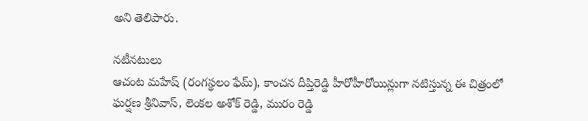అని తెలిపారు.

నటీనటులు
ఆచంట మహేష్ (రంగస్థలం ఫేమ్), కాంచన దీప్తిరెడ్డి హీరోహీరోయిన్లుగా నటిస్తున్న ఈ చిత్రంలో ఘర్షణ శ్రీనివాస్, లెంకల అశోక్ రెడ్డి, మురం రెడ్డి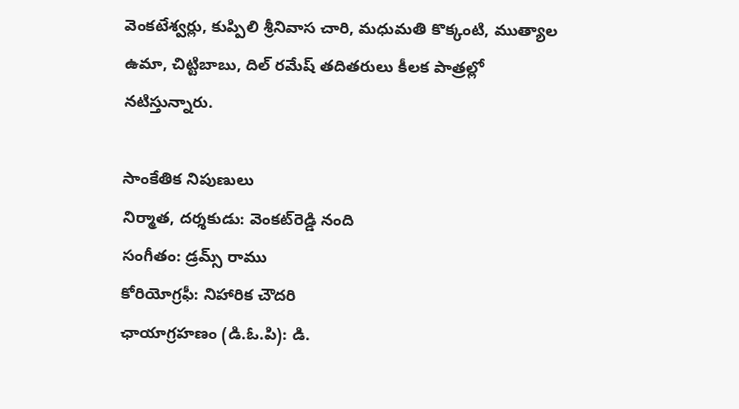వెంకటేశ్వర్లు, కుప్పిలి శ్రీనివాస చారి, మధుమతి కొక్కంటి, ముత్యాల ఉమా, చిట్టిబాబు, దిల్ రమేష్ తదితరులు కీలక పాత్రల్లో నటిస్తున్నారు.

సాంకేతిక నిపుణులు
నిర్మాత, దర్శకుడు: వెంకట్‌రెడ్డి నంది
సంగీతం: డ్రమ్స్ రాము
కోరియోగ్రఫీ: నిహారిక చౌదరి
ఛాయాగ్రహణం (డి.ఓ.పి): డి.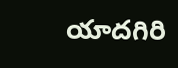యాదగిరి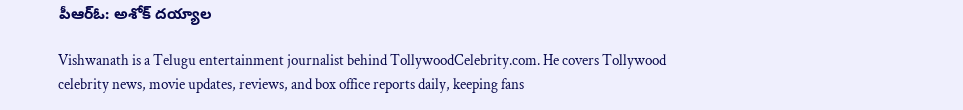పీఆర్ఓ: అశోక్ దయ్యాల

Vishwanath is a Telugu entertainment journalist behind TollywoodCelebrity.com. He covers Tollywood celebrity news, movie updates, reviews, and box office reports daily, keeping fans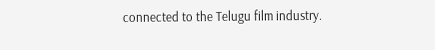connected to the Telugu film industry.